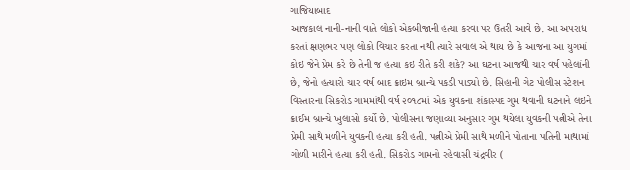ગાજિયાબાદ
આજકાલ નાની-નાની વાતે લોકો એકબીજાની હત્યા કરવા પર ઉતરી આવે છે. આ અપરાધ કરતાં ક્ષણભર પણ લોકો વિચાર કરતા નથી ત્યારે સવાલ એ થાય છે કે આજના આ યુગમાં કોઇ જેને પ્રેમ કરે છે તેની જ હત્યા કઇ રીતે કરી શકે? આ ઘટના આજથી ચાર વર્ષ પહેલાંની છે, જેનો હત્યારો ચાર વર્ષ બાદ ક્રાઇમ બ્રાન્ચે પકડી પાડ્યો છે. સિહાની ગેટ પોલીસ સ્ટેશન વિસ્તારના સિકરોડ ગામમાંથી વર્ષ ૨૦૧૮માં એક યુવકના શંકાસ્પદ ગુમ થવાની ઘટનાને લઇને ક્રાઈમ બ્રાન્ચે ખુલાસો કર્યો છે. પોલીસના જણાવ્યા અનુસાર ગુમ થયેલા યુવકની પત્નીએ તેના પ્રેમી સાથે મળીને યુવકની હત્યા કરી હતી. પત્નીએ પ્રેમી સાથે મળીને પોતાના પતિની માથામાં ગોળી મારીને હત્યા કરી હતી. સિકરોડ ગામનો રહેવાસી ચંદ્રવીર (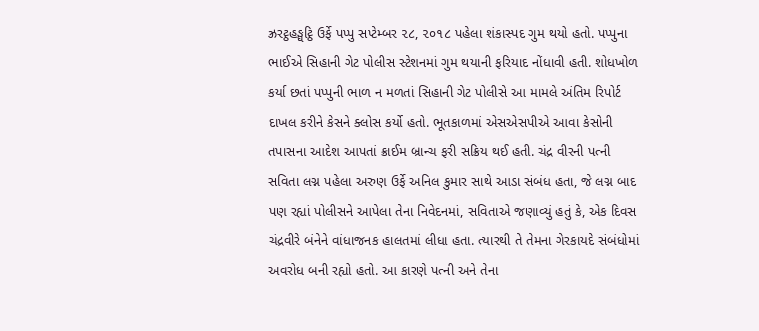ઝ્રરટ્ઠહઙ્ઘટ્ઠિ ઉર્ફે પપ્પુ સપ્ટેમ્બર ૨૮, ૨૦૧૮ પહેલા શંકાસ્પદ ગુમ થયો હતો. પપ્પુના ભાઈએ સિહાની ગેટ પોલીસ સ્ટેશનમાં ગુમ થયાની ફરિયાદ નોંધાવી હતી. શોધખોળ કર્યા છતાં પપ્પુની ભાળ ન મળતાં સિહાની ગેટ પોલીસે આ મામલે અંતિમ રિપોર્ટ દાખલ કરીને કેસને ક્લોસ કર્યો હતો. ભૂતકાળમાં એસએસપીએ આવા કેસોની તપાસના આદેશ આપતાં ક્રાઈમ બ્રાન્ચ ફરી સક્રિય થઈ હતી. ચંદ્ર વીરની પત્ની સવિતા લગ્ન પહેલા અરુણ ઉર્ફે અનિલ કુમાર સાથે આડા સંબંધ હતા, જે લગ્ન બાદ પણ રહ્યાં પોલીસને આપેલા તેના નિવેદનમાં, સવિતાએ જણાવ્યું હતું કે, એક દિવસ ચંદ્રવીરે બંનેને વાંધાજનક હાલતમાં લીધા હતા. ત્યારથી તે તેમના ગેરકાયદે સંબંધોમાં અવરોધ બની રહ્યો હતો. આ કારણે પત્ની અને તેના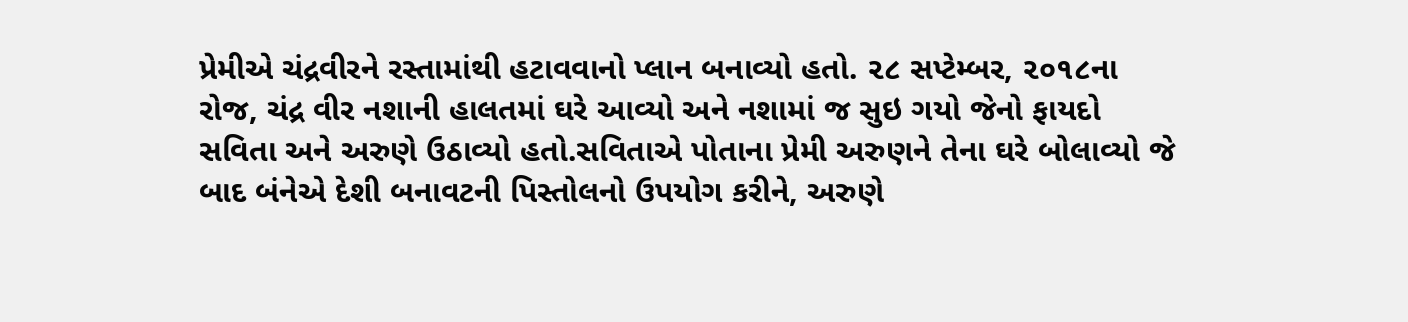પ્રેમીએ ચંદ્રવીરને રસ્તામાંથી હટાવવાનો પ્લાન બનાવ્યો હતો. ૨૮ સપ્ટેમ્બર, ૨૦૧૮ના રોજ, ચંદ્ર વીર નશાની હાલતમાં ઘરે આવ્યો અને નશામાં જ સુઇ ગયો જેનો ફાયદો સવિતા અને અરુણે ઉઠાવ્યો હતો.સવિતાએ પોતાના પ્રેમી અરુણને તેના ઘરે બોલાવ્યો જે બાદ બંનેએ દેશી બનાવટની પિસ્તોલનો ઉપયોગ કરીને, અરુણે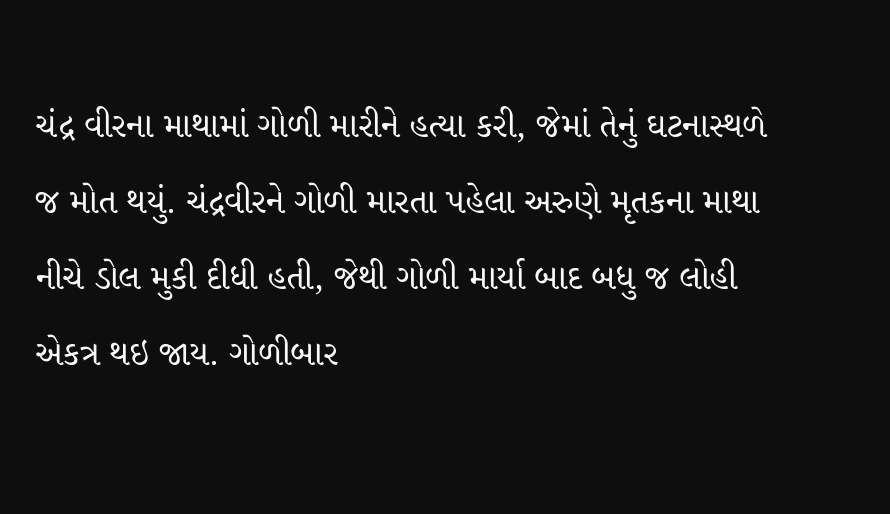ચંદ્ર વીરના માથામાં ગોળી મારીને હત્યા કરી, જેમાં તેનું ઘટનાસ્થળે જ મોત થયું. ચંદ્રવીરને ગોળી મારતા પહેલા અરુણે મૃતકના માથા નીચે ડોલ મુકી દીધી હતી, જેથી ગોળી માર્યા બાદ બધુ જ લોહી એકત્ર થઇ જાય. ગોળીબાર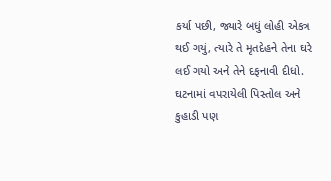કર્યા પછી, જ્યારે બધું લોહી એકત્ર થઈ ગયું, ત્યારે તે મૃતદેહને તેના ઘરે લઈ ગયો અને તેને દફનાવી દીધો. ઘટનામાં વપરાયેલી પિસ્તોલ અને કુહાડી પણ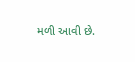મળી આવી છે.